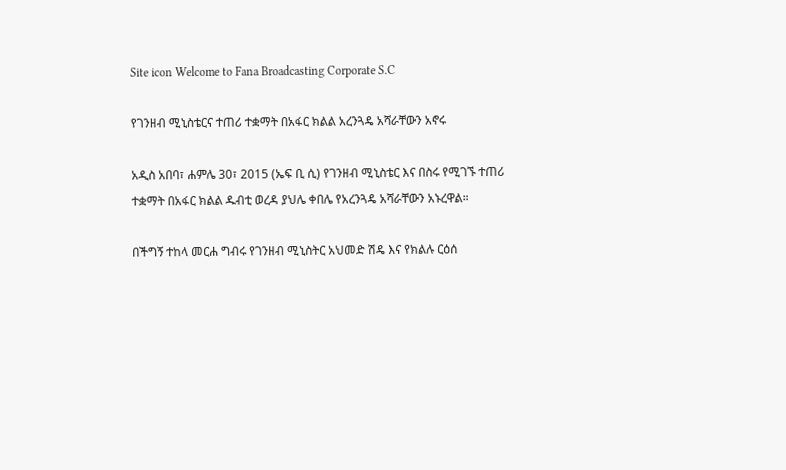Site icon Welcome to Fana Broadcasting Corporate S.C

የገንዘብ ሚኒስቴርና ተጠሪ ተቋማት በአፋር ክልል አረንጓዴ አሻራቸውን አኖሩ

አዲስ አበባ፣ ሐምሌ 30፣ 2015 (ኤፍ ቢ ሲ) የገንዘብ ሚኒስቴር እና በስሩ የሚገኙ ተጠሪ ተቋማት በአፋር ክልል ዱብቲ ወረዳ ያህሌ ቀበሌ የአረንጓዴ አሻራቸውን አኑረዋል።

በችግኝ ተከላ መርሐ ግብሩ የገንዘብ ሚኒስትር አህመድ ሽዴ እና የክልሉ ርዕሰ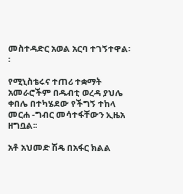መስተዳድር አወል አርባ ተገኝተዋል፡፡

የሚኒስቴሩና ተጠሪ ተቋማት አመራሮችም በዱብቲ ወረዳ ያህሌ ቀበሌ በተካሄደው የችግኝ ተከላ መርሐ -ግብር መሳተፋቸውን ኢዜአ ዘግቧል፡፡

አቶ አህመድ ሽዴ በአፋር ክልል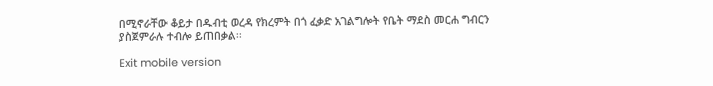በሚኖራቸው ቆይታ በዱብቲ ወረዳ የክረምት በጎ ፈቃድ አገልግሎት የቤት ማደስ መርሐ ግብርን ያስጀምራሉ ተብሎ ይጠበቃል፡፡

Exit mobile version